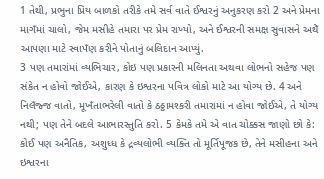1 તેથી, પ્રભુના પ્રિય બાળકો તરીકે તમે સર્વ વાતે ઈશ્વરનું અનુકરણ કરો 2 અને પ્રેમના માગઁમાં ચાલો, જેમ મસીહે તમારા પર પ્રેમ રાખ્યો, અને ઈશ્વરની સમક્ષ સુવાસને અથેઁ આપણા માટે સ્વાપઁણ કરીને પોતાનું બલિદાન આપ્યું.
3 પણ તમારાંમાં વ્યભિચાર, કોઇ પણ પ્રકારની મલિનતા અથવા લોભનો સહેજ પણ સંકેત ન હોવો જોઈએ, કારણ કે ઇશ્વરના પવિત્ર લોકો માટે આ યોગ્ય છે. 4 અને નિલઁજ્જ વાતો, મૂખઁતાભરેલી વાતો કે ઠઠ્ઠામશ્કરી તમારામાં ન હોવા જોઈએ, તે યોગ્ય નથી; પણ તેને બદલે આભારસ્તુતિ કરો. 5 કેમકે તમે એ વાત ચોક્કસ જાણો છો કે: કોઈ પણ અનૈતિક, અશુધ્ધ કે દ્રવ્યલોભી વ્યક્તિ તો મૂર્તિપૂજક છે, તેને મસીહના અને ઇશ્વરના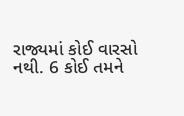રાજ્યમાં કોઈ વારસો નથી. 6 કોઈ તમને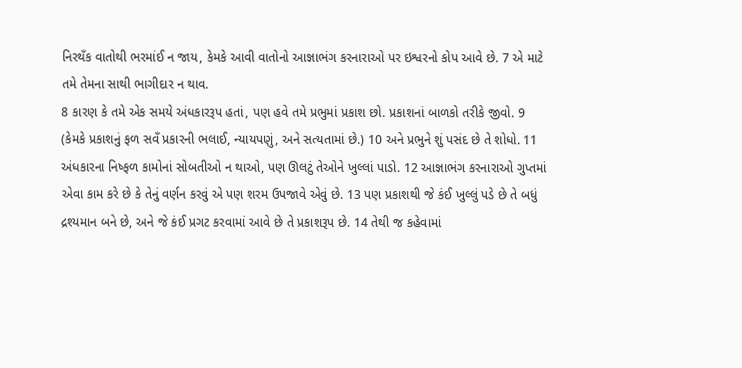નિરથઁક વાતોથી ભરમાંઈ ન જાય, કેમકે આવી વાતોનો આજ્ઞાભંગ કરનારાઓ પર ઇશ્વરનો કોપ આવે છે. 7 એ માટે તમે તેમના સાથી ભાગીદાર ન થાવ.
8 કારણ કે તમે એક સમયે અંધકારરૂપ હતાં, પણ હવે તમે પ્રભુમાં પ્રકાશ છો. પ્રકાશનાં બાળકો તરીકે જીવો. 9 (કેમકે પ્રકાશનું ફળ સવઁ પ્રકારની ભલાઈ, ન્યાયપણું, અને સત્યતામાં છે.) 10 અને પ્રભુને શું પસંદ છે તે શોધો. 11 અંધકારના નિષ્ફળ કામોનાં સોબતીઓ ન થાઓ, પણ ઊલટું તેઓને ખુલ્લાં પાડો. 12 આજ્ઞાભંગ કરનારાઓ ગુપ્તમાં એવા કામ કરે છે કે તેનું વર્ણન કરવું એ પણ શરમ ઉપજાવે એવું છે. 13 પણ પ્રકાશથી જે કંઈ ખુલ્લું પડે છે તે બધું દ્રશ્યમાન બને છે, અને જે કંઈ પ્રગટ કરવામાં આવે છે તે પ્રકાશરૂપ છે. 14 તેથી જ કહેવામાં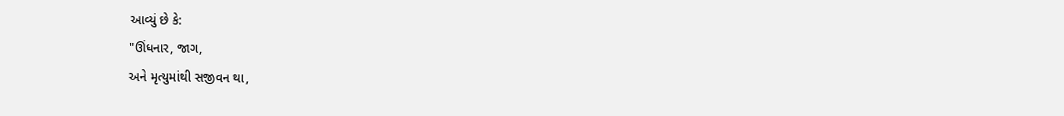આવ્યું છે કે:
"ઊંધનાર, જાગ,
અને મૃત્યુમાંથી સજીવન થા,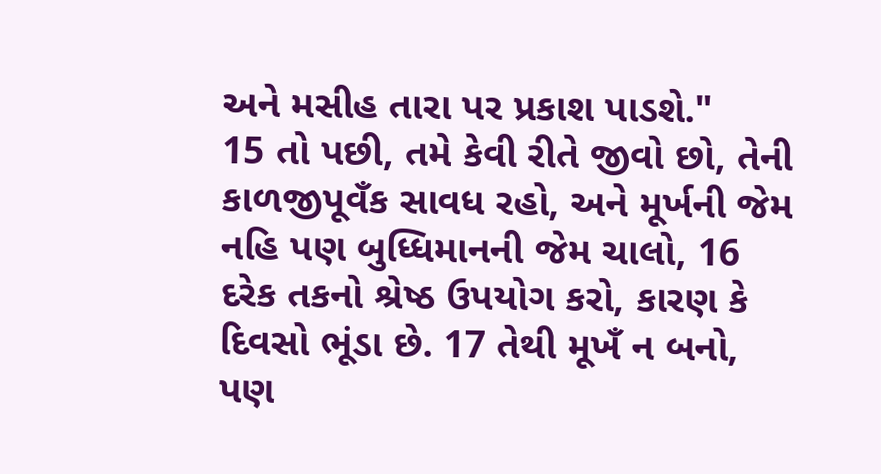અને મસીહ તારા પર પ્રકાશ પાડશે."
15 તો પછી, તમે કેવી રીતે જીવો છો, તેની કાળજીપૂવઁક સાવધ રહો, અને મૂર્ખની જેમ નહિ પણ બુધ્ધિમાનની જેમ ચાલો, 16 દરેક તકનો શ્રેષ્ઠ ઉપયોગ કરો, કારણ કે દિવસો ભૂંડા છે. 17 તેથી મૂખઁ ન બનો, પણ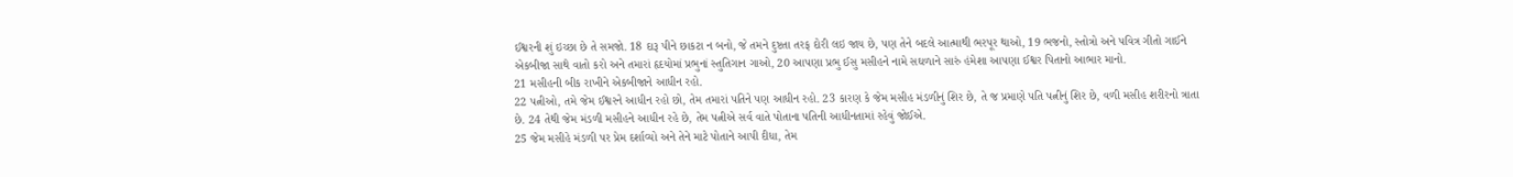ઈશ્વરની શું ઇચ્છા છે તે સમજો. 18 દારૂ પીને છાકટા ન બનો, જે તમને દુષ્ટતા તરફ દોરી લઇ જાય છે, પણ તેને બદલે આત્માથી ભરપૂર થાઓ, 19 ભજનો, સ્તોત્રો અને પવિત્ર ગીતો ગાઈને એકબીજા સાથે વાતો કરો અને તમારાં હૃદયોમાં પ્રભુનાં સ્તુતિગાન ગાઓ, 20 આપણા પ્રભુ ઈસુ મસીહને નામે સઘળાને સારું હંમેશા આપણા ઈશ્વર પિતાનો આભાર માનો.
21 મસીહની બીક રાખીને એકબીજાને આધીન રહો.
22 પત્નીઓ, તમે જેમ ઈશ્વરને આધીન રહો છો, તેમ તમારાં પતિને પણ આધીન રહો. 23 કારણ કે જેમ મસીહ મંડળીનું શિર છે, તે જ પ્રમાણે પતિ પત્નીનું શિર છે, વળી મસીહ શરીરનો ત્રાતા છે. 24 તેથી જેમ મંડળી મસીહને આધીન રહે છે, તેમ પત્નીએ સર્વ વાતે પોતાના પતિની આધીનતામાં રહેવું જોઈએ.
25 જેમ મસીહે મંડળી પર પ્રેમ દર્શાવ્યો અને તેને માટે પોતાને આપી દીધા, તેમ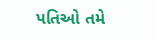પતિઓ તમે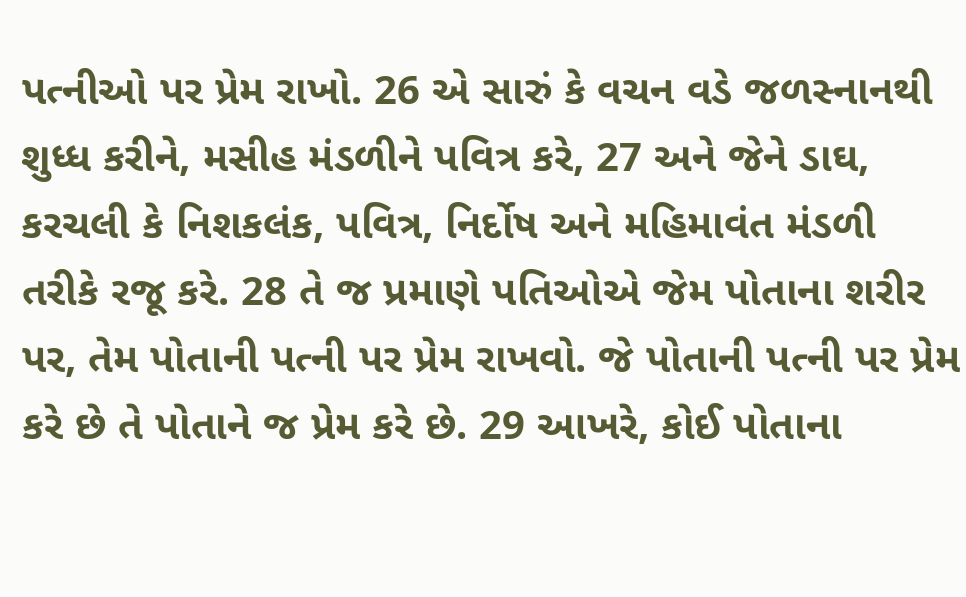પત્નીઓ પર પ્રેમ રાખો. 26 એ સારું કે વચન વડે જળસ્નાનથી શુધ્ધ કરીને, મસીહ મંડળીને પવિત્ર કરે, 27 અને જેને ડાઘ, કરચલી કે નિશકલંક, પવિત્ર, નિર્દોષ અને મહિમાવંત મંડળી તરીકે રજૂ કરે. 28 તે જ પ્રમાણે પતિઓએ જેમ પોતાના શરીર પર, તેમ પોતાની પત્ની પર પ્રેમ રાખવો. જે પોતાની પત્ની પર પ્રેમ કરે છે તે પોતાને જ પ્રેમ કરે છે. 29 આખરે, કોઈ પોતાના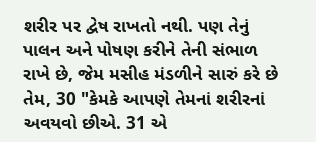શરીર પર દ્વેષ રાખતો નથી. પણ તેનું પાલન અને પોષણ કરીને તેની સંભાળ રાખે છે, જેમ મસીહ મંડળીને સારું કરે છે તેમ, 30 "કેમકે આપણે તેમનાં શરીરનાં અવયવો છીએ. 31 એ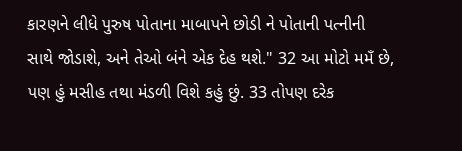કારણને લીધે પુરુષ પોતાના માબાપને છોડી ને પોતાની પત્નીની સાથે જોડાશે, અને તેઓ બંને એક દેહ થશે." 32 આ મોટો મમઁ છે, પણ હું મસીહ તથા મંડળી વિશે કહું છું. 33 તોપણ દરેક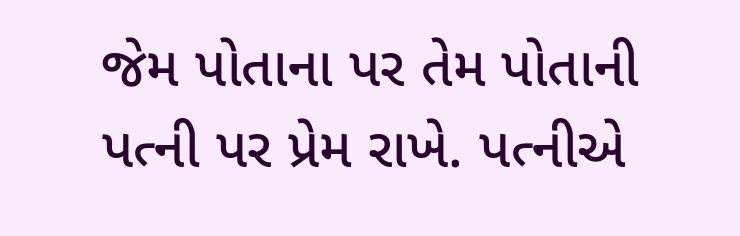જેમ પોતાના પર તેમ પોતાની પત્ની પર પ્રેમ રાખે. પત્નીએ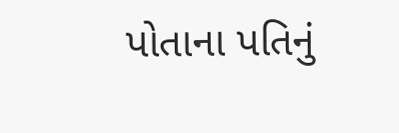પોતાના પતિનું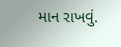માન રાખવું.